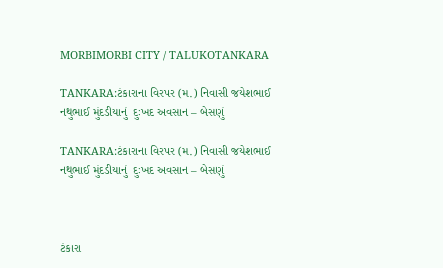MORBIMORBI CITY / TALUKOTANKARA

TANKARA:ટંકારાના વિરપર (મ.) નિવાસી જયેશભાઈ નથુભાઈ મુંદડીયાનું  દુઃખદ અવસાન – બેસણું

TANKARA:ટંકારાના વિરપર (મ.) નિવાસી જયેશભાઈ નથુભાઈ મુંદડીયાનું  દુઃખદ અવસાન – બેસણું



ટંકારા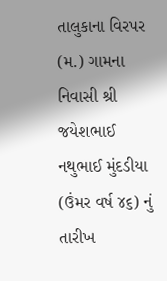તાલુકાના વિરપર (મ.) ગામના નિવાસી શ્રી જયેશભાઈ નથુભાઈ મુંદડીયા (ઉંમર વર્ષ ૪૬) નું તારીખ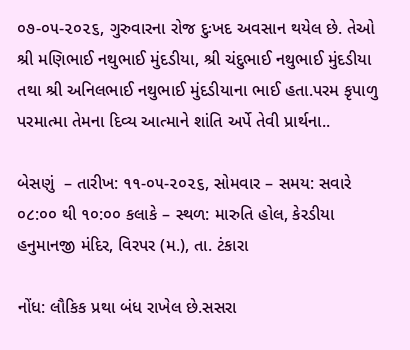૦૭-૦૫-૨૦૨૬, ગુરુવારના રોજ દુઃખદ અવસાન થયેલ છે. તેઓ શ્રી મણિભાઈ નથુભાઈ મુંદડીયા, શ્રી ચંદુભાઈ નથુભાઈ મુંદડીયા તથા શ્રી અનિલભાઈ નથુભાઈ મુંદડીયાના ભાઈ હતા.પરમ કૃપાળુ પરમાત્મા તેમના દિવ્ય આત્માને શાંતિ અર્પે તેવી પ્રાર્થના..

બેસણું  – તારીખ: ૧૧-૦૫-૨૦૨૬, સોમવાર – સમય: સવારે ૦૮:૦૦ થી ૧૦:૦૦ કલાકે – સ્થળ: મારુતિ હોલ, કેરડીયા હનુમાનજી મંદિર, વિરપર (મ.), તા. ટંકારા

નોંધ: લૌકિક પ્રથા બંધ રાખેલ છે.સસરા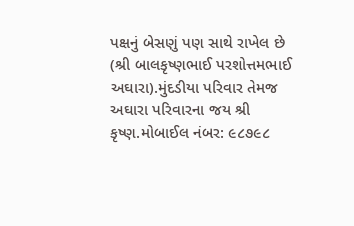પક્ષનું બેસણું પણ સાથે રાખેલ છે (શ્રી બાલકૃષ્ણભાઈ પરશોત્તમભાઈ અઘારા).મુંદડીયા પરિવાર તેમજ અઘારા પરિવારના જય શ્રી કૃષ્ણ.મોબાઈલ નંબર: ૯૮૭૯૮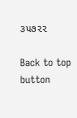૩૫૭૨૨

Back to top button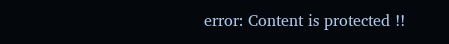error: Content is protected !!